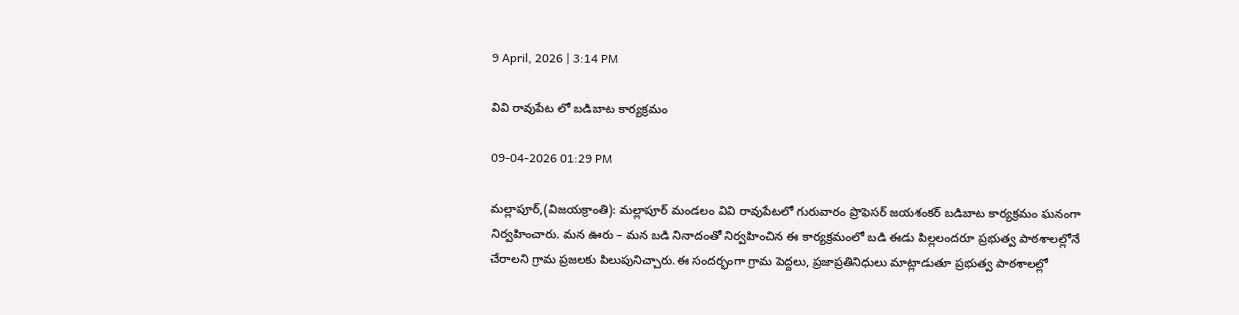9 April, 2026 | 3:14 PM

వివి రావుపేట లో బడిబాట కార్యక్రమం

09-04-2026 01:29 PM

మల్లాపూర్,(విజయక్రాంతి): మల్లాపూర్ మండలం వివి రావుపేటలో గురువారం ప్రొఫెసర్ జయశంకర్ బడిబాట కార్యక్రమం ఘనంగా నిర్వహించారు. మన ఊరు – మన బడి నినాదంతో నిర్వహించిన ఈ కార్యక్రమంలో బడి ఈడు పిల్లలందరూ ప్రభుత్వ పాఠశాలల్లోనే చేరాలని గ్రామ ప్రజలకు పిలుపునిచ్చారు.ఈ సందర్భంగా గ్రామ పెద్దలు, ప్రజాప్రతినిధులు మాట్లాడుతూ ప్రభుత్వ పాఠశాలల్లో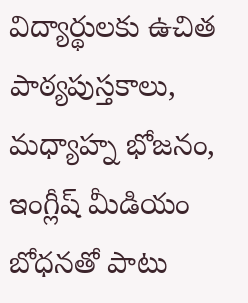విద్యార్థులకు ఉచిత పాఠ్యపుస్తకాలు, మధ్యాహ్న భోజనం, ఇంగ్లీష్ మీడియం బోధనతో పాటు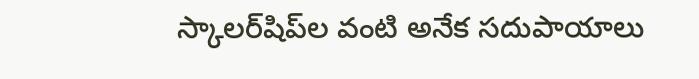స్కాలర్‌షిప్‌ల వంటి అనేక సదుపాయాలు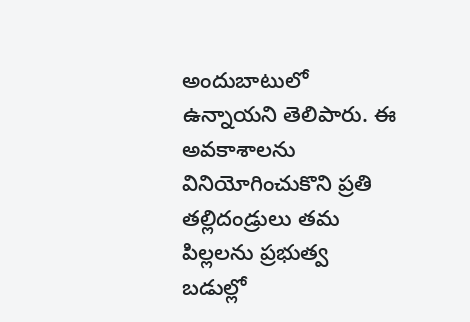అందుబాటులో ఉన్నాయని తెలిపారు. ఈ అవకాశాలను వినియోగించుకొని ప్రతి తల్లిదండ్రులు తమ పిల్లలను ప్రభుత్వ బడుల్లో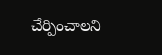చేర్పించాలని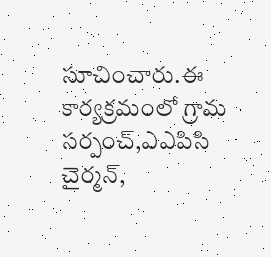సూచించారు.ఈ కార్యక్రమంలో గ్రామ సర్పంచ్,ఎఎపిసి చైర్మన్,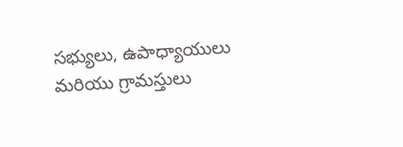సభ్యులు, ఉపాధ్యాయులు మరియు గ్రామస్తులు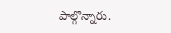పాల్గొన్నారు.